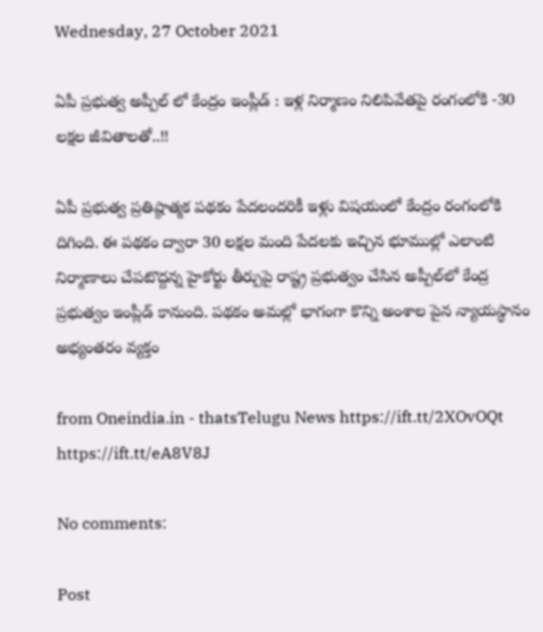Wednesday, 27 October 2021

ఏపీ ప్రభుత్వ అప్పీల్ లో కేంద్రం ఇంప్లీడ్ : ఇళ్ల నిర్మాణం నిలిపివేతపై రంగంలోకి -30 లక్షల జీవితాలతో..!!

ఏపీ ప్రభుత్వ ప్రతిష్ఠాత్మక పథకం పేదలందరికీ ఇళ్లు విషయంలో కేంద్రం రంగంలోకి దిగింది. ఈ పథకం ద్వారా 30 లక్షల మంది పేదలకు ఇచ్చిన భూముల్లో ఎలాంటి నిర్మాణాలు చేపటొద్దన్న హైకోర్టు తీర్పుపై రాష్ట్ర ప్రభుత్వం చేసిన అప్పీల్‌లో కేంద్ర ప్రభుత్వం ఇంప్లీడ్‌ కానుంది. పథకం అమల్లో భాగంగా కొన్ని అంశాల పైన న్యాయస్థానం అభ్యంతరం వ్యక్తం

from Oneindia.in - thatsTelugu News https://ift.tt/2XOvOQt
https://ift.tt/eA8V8J

No comments:

Post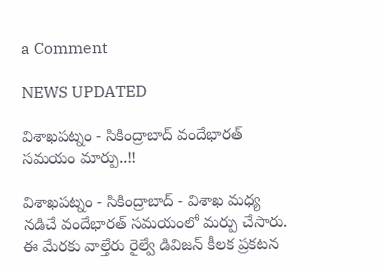a Comment

NEWS UPDATED

విశాఖపట్నం - సికింద్రాబాద్ వందేభారత్ సమయం మార్పు..!!

విశాఖపట్నం - సికింద్రాబాద్ - విశాఖ మధ్య నడిచే వందేభారత్ సమయంలో మర్పు చేసారు. ఈ మేరకు వాల్తేరు రైల్వే డివిజన్ కీలక ప్రకటన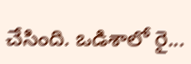చేసింది. ఒడిశాలో రై...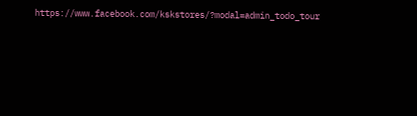https://www.facebook.com/kskstores/?modal=admin_todo_tour